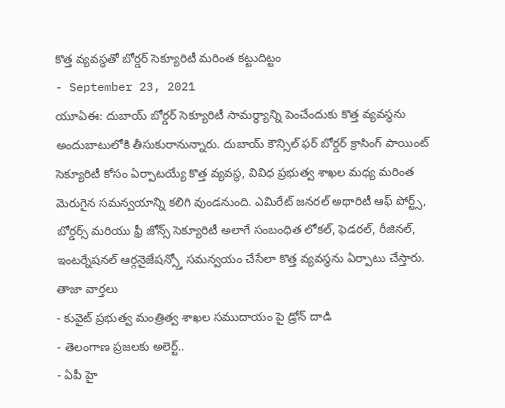కొత్త వ్యవస్థతో బోర్డర్ సెక్యూరిటీ మరింత కట్టుదిట్టం
- September 23, 2021
యూఏఈ: దుబాయ్ బోర్డర్ సెక్యూరిటీ సామర్థ్యాన్ని పెంచేందుకు కొత్త వ్యవస్థను అందుబాటులోకి తీసుకురానున్నారు. దుబాయ్ కౌన్సిల్ ఫర్ బోర్డర్ క్రాసింగ్ పాయింట్ సెక్యూరిటీ కోసం ఏర్పాటయ్యే కొత్త వ్యవస్థ, వివిధ ప్రభుత్వ శాఖల మధ్య మరింత మెరుగైన సమన్వయాన్ని కలిగి వుండనుంది. ఎమిరేట్ జనరల్ అథారిటీ ఆఫ్ పోర్ట్స్, బోర్డర్స్ మరియు ఫ్రీ జోన్స్ సెక్యూరిటీ అలాగే సంబంధిత లోకల్, ఫెడరల్, రీజినల్, ఇంటర్నేషనల్ ఆర్గనైజేషన్స్తో సమన్వయం చేసేలా కొత్త వ్యవస్థను ఏర్పాటు చేస్తారు.
తాజా వార్తలు
- కువైట్ ప్రభుత్వ మంత్రిత్వ శాఖల సముదాయం పై డ్రోన్ దాడి
- తెలంగాణ ప్రజలకు అలెర్ట్..
- ఏపీ హై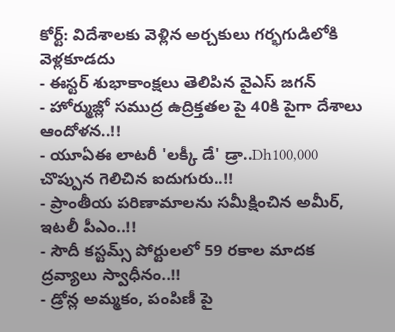కోర్ట్: విదేశాలకు వెళ్లిన అర్చకులు గర్భగుడిలోకి వెళ్లకూడదు
- ఈస్టర్ శుభాకాంక్షలు తెలిపిన వైఎస్ జగన్
- హోర్ముజ్లో సముద్ర ఉద్రిక్తతల పై 40కి పైగా దేశాలు ఆందోళన..!!
- యూఏఈ లాటరీ 'లక్కీ డే' డ్రా..Dh100,000 చొప్పున గెలిచిన ఐదుగురు..!!
- ప్రాంతీయ పరిణామాలను సమీక్షించిన అమీర్, ఇటలీ పీఎం..!!
- సౌదీ కస్టమ్స్ పోర్టులలో 59 రకాల మాదక ద్రవ్యాలు స్వాధీనం..!!
- డ్రోన్ల అమ్మకం, పంపిణీ పై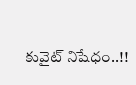కువైట్ నిషేధం..!!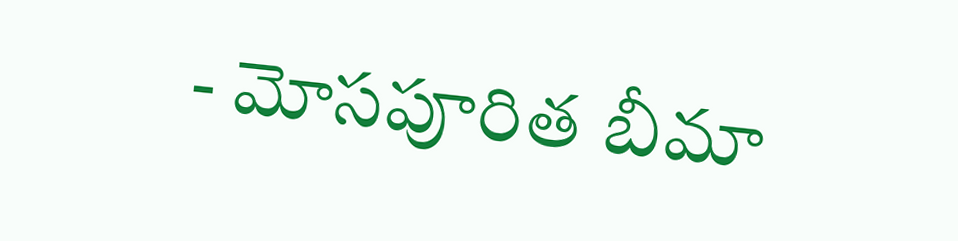- మోసపూరిత బీమా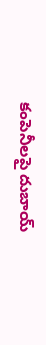కంపెనీలపై దుబాయ్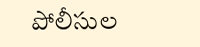పోలీసుల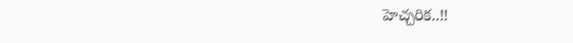హెచ్చరిక..!!